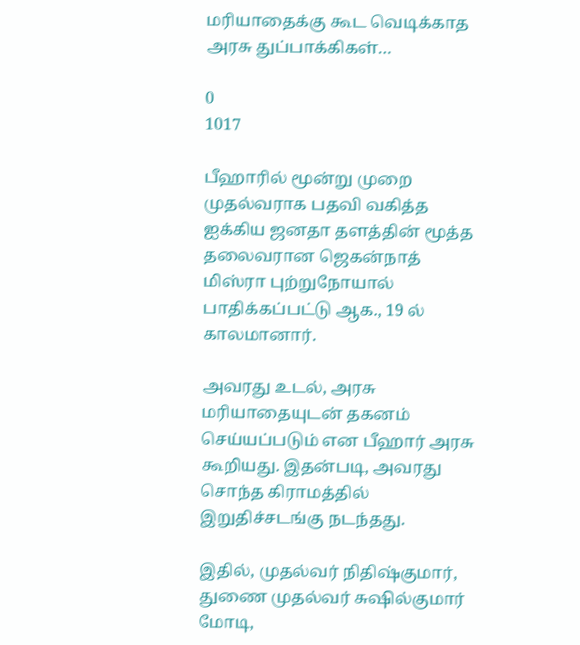மரியாதைக்கு கூட வெடிக்காத அரசு துப்பாக்கிகள்…

0
1017

பீஹாரில் மூன்று முறை முதல்வராக பதவி வகித்த ஐக்கிய ஜனதா தளத்தின் மூத்த தலைவரான ஜெகன்நாத் மிஸ்ரா புற்றுநோயால் பாதிக்கப்பட்டு ஆக., 19 ல் காலமானார்.

அவரது உடல், அரசு மரியாதையுடன் தகனம் செய்யப்படும் என பீஹார் அரசு கூறியது. இதன்படி, அவரது சொந்த கிராமத்தில் இறுதிச்சடங்கு நடந்தது.

இதில், முதல்வர் நிதிஷ்குமார், துணை முதல்வர் சுஷில்குமார் மோடி,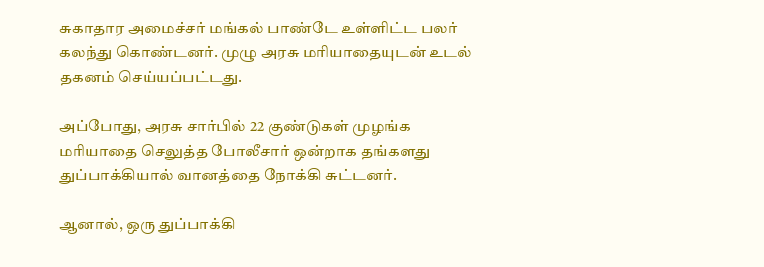சுகாதார அமைச்சர் மங்கல் பாண்டே உள்ளிட்ட பலர் கலந்து கொண்டனர். முழு அரசு மரியாதையுடன் உடல் தகனம் செய்யப்பட்டது.

அப்போது, அரசு சார்பில் 22 குண்டுகள் முழங்க மரியாதை செலுத்த போலீசார் ஒன்றாக தங்களது துப்பாக்கியால் வானத்தை நோக்கி சுட்டனர்.

ஆனால், ஒரு துப்பாக்கி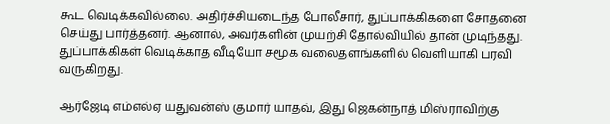கூட வெடிக்கவில்லை. அதிர்ச்சியடைந்த போலீசார், துப்பாக்கிகளை சோதனை செய்து பார்த்தனர். ஆனால், அவர்களின் முயற்சி தோல்வியில் தான் முடிந்தது. துப்பாக்கிகள் வெடிக்காத வீடியோ சமூக வலைதளங்களில் வெளியாகி பரவி வருகிறது.

ஆர்ஜேடி எம்எல்ஏ யதுவன்ஸ் குமார் யாதவ், இது ஜெகன்நாத் மிஸ்ராவிற்கு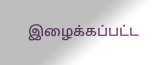இழைக்கப்பட்ட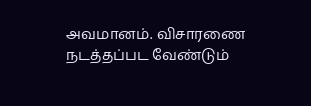அவமானம். விசாரணை நடத்தப்பட வேண்டும்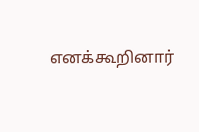எனக்கூறினார்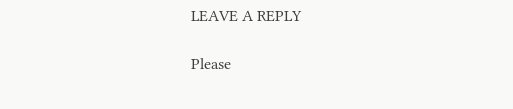LEAVE A REPLY

Please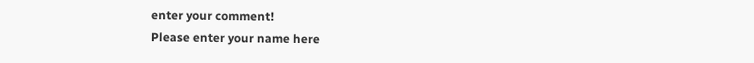enter your comment!
Please enter your name here